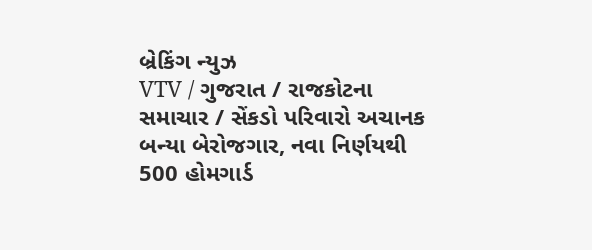બ્રેકિંગ ન્યુઝ
VTV / ગુજરાત / રાજકોટના સમાચાર / સેંકડો પરિવારો અચાનક બન્યા બેરોજગાર, નવા નિર્ણયથી 500 હોમગાર્ડ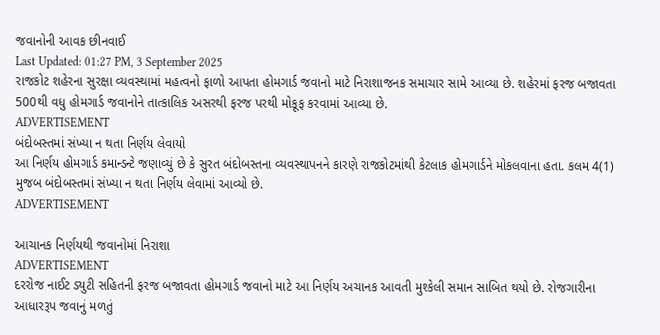જવાનોની આવક છીનવાઈ
Last Updated: 01:27 PM, 3 September 2025
રાજકોટ શહેરના સુરક્ષા વ્યવસ્થામાં મહત્વનો ફાળો આપતા હોમગાર્ડ જવાનો માટે નિરાશાજનક સમાચાર સામે આવ્યા છે. શહેરમાં ફરજ બજાવતા 500થી વધુ હોમગાર્ડ જવાનોને તાત્કાલિક અસરથી ફરજ પરથી મોકૂફ કરવામાં આવ્યા છે.
ADVERTISEMENT
બંદોબસ્તમાં સંખ્યા ન થતા નિર્ણય લેવાયો
આ નિર્ણય હોમગાર્ડ કમાન્ડન્ટે જણાવ્યું છે કે સુરત બંદોબસ્તના વ્યવસ્થાપનને કારણે રાજકોટમાંથી કેટલાક હોમગાર્ડને મોકલવાના હતા. કલમ 4(1) મુજબ બંદોબસ્તમાં સંખ્યા ન થતા નિર્ણય લેવામાં આવ્યો છે.
ADVERTISEMENT

આચાનક નિર્ણયથી જવાનોમાં નિરાશા
ADVERTISEMENT
દરરોજ નાઈટ ડ્યુટી સહિતની ફરજ બજાવતા હોમગાર્ડ જવાનો માટે આ નિર્ણય અચાનક આવતી મુશ્કેલી સમાન સાબિત થયો છે. રોજગારીના આધારરૂપ જવાનું મળતું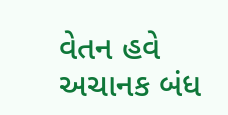વેતન હવે અચાનક બંધ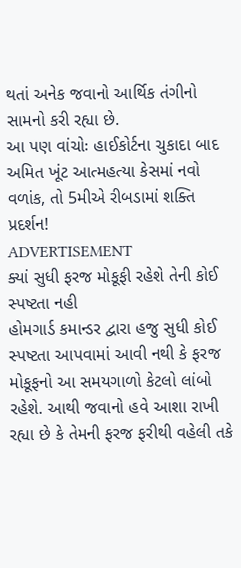થતાં અનેક જવાનો આર્થિક તંગીનો સામનો કરી રહ્યા છે.
આ પણ વાંચોઃ હાઈકોર્ટના ચુકાદા બાદ અમિત ખૂંટ આત્મહત્યા કેસમાં નવો વળાંક, તો 5મીએ રીબડામાં શક્તિ પ્રદર્શન!
ADVERTISEMENT
ક્યાં સુધી ફરજ મોકૂફી રહેશે તેની કોઈ સ્પષ્ટતા નહી
હોમગાર્ડ કમાન્ડર દ્વારા હજુ સુધી કોઈ સ્પષ્ટતા આપવામાં આવી નથી કે ફરજ મોકૂફનો આ સમયગાળો કેટલો લાંબો રહેશે. આથી જવાનો હવે આશા રાખી રહ્યા છે કે તેમની ફરજ ફરીથી વહેલી તકે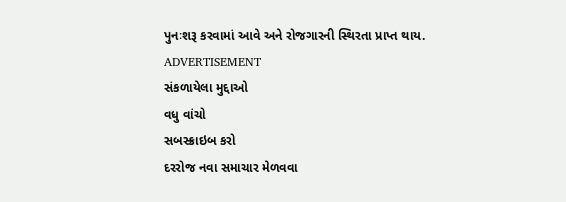પુનઃશરૂ કરવામાં આવે અને રોજગારની સ્થિરતા પ્રાપ્ત થાય.
ADVERTISEMENT
સંકળાયેલા મુદ્દાઓ
વધુ વાંચો
સબસ્ક્રાઇબ કરો
દરરોજ નવા સમાચાર મેળવવા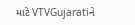માટે VTVGujaratiને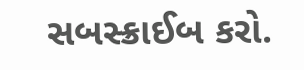સબસ્ક્રાઈબ કરો.